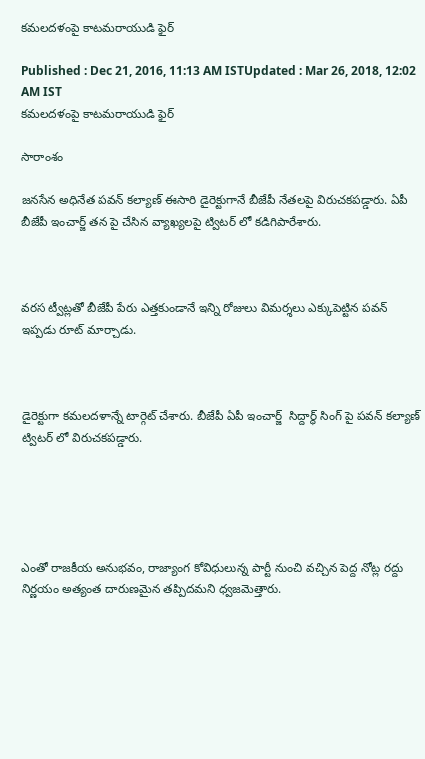కమలదళంపై కాటమరాయుడి ఫైర్

Published : Dec 21, 2016, 11:13 AM ISTUpdated : Mar 26, 2018, 12:02 AM IST
కమలదళంపై కాటమరాయుడి ఫైర్

సారాంశం

జనసేన అధినేత పవన్ కల్యాణ్ ఈసారి డైరెక్టుగానే బీజేపీ నేతలపై విరుచకపడ్డారు. ఏపీ బీజేపీ ఇంచార్జ్ తన పై చేసిన వ్యాఖ్యలపై ట్విటర్ లో కడిగిపారేశారు.



వరస ట్వీట్లతో బీజేపీ పేరు ఎత్తకుండానే ఇన్ని రోజులు విమర్శలు ఎక్కుపెట్టిన పవన్ ఇప్పడు రూట్ మార్చాడు.



డైరెక్టుగా కమలదళాన్నే టార్గెట్ చేశారు. బీజేపీ ఏపీ ఇంచార్జ్  సిద్దార్థ్ సింగ్ పై పవన్ కల్యాణ్ ట్విటర్ లో విరుచకపడ్డారు.





ఎంతో రాజకీయ అనుభవం, రాజ్యాంగ కోవిధులున్న పార్టీ నుంచి వచ్చిన పెద్ద నోట్ల రద్దు నిర్ణయం అత్యంత దారుణమైన తప్పిదమని ధ్వజమెత్తారు.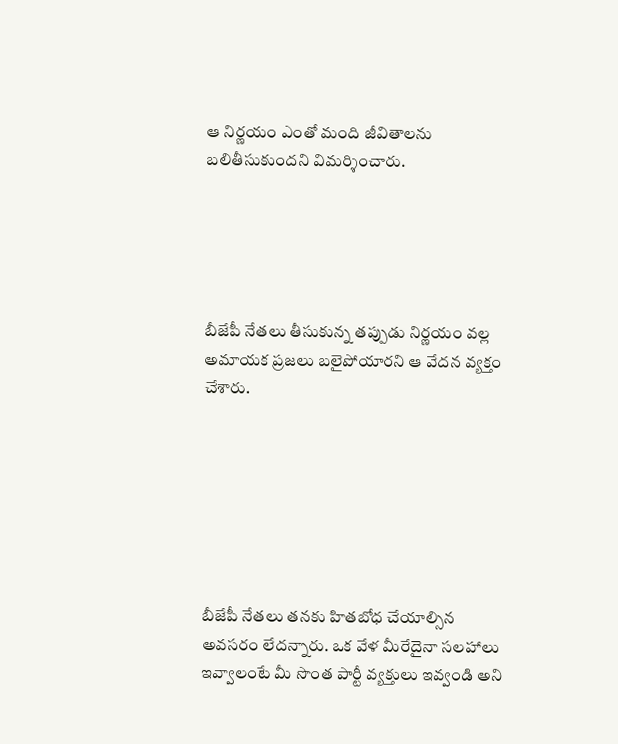ఆ నిర్ణయం ఎంతో మంది జీవితాలను బలితీసుకుందని విమర్శించారు.





బీజేపీ నేతలు తీసుకున్న తప్పుడు నిర్ణయం వల్ల అమాయక ప్రజలు బలైపోయారని ఆ వేదన వ్యక్తం చేశారు.







బీజేపీ నేతలు తనకు హితబోధ చేయాల్సిన అవసరం లేదన్నారు. ఒక వేళ మీరేదైనా సలహాలు ఇవ్వాలంటే మీ సొంత పార్టీ వ్యక్తులు ఇవ్వండి అని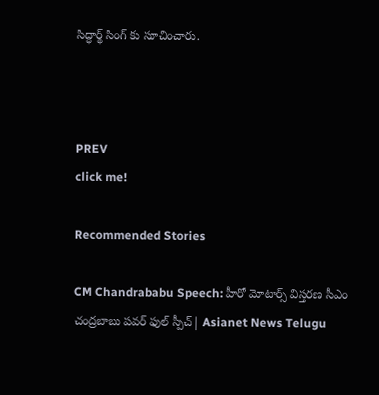సిద్ధార్థ్ సింగ్ కు సూచించారు.



PREV
click me!

Recommended Stories

CM Chandrababu Speech: హీరో మోటార్స్ విస్తరణ సీఎం చంద్రబాబు పవర్ ఫుల్ స్పీచ్| Asianet News Telugu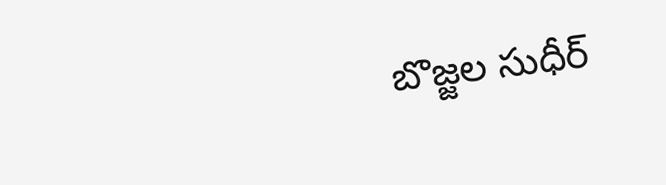బొజ్జల సుధీర్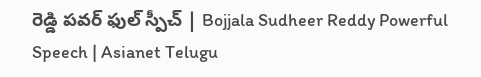రెడ్డి పవర్ ఫుల్ స్పీచ్ | Bojjala Sudheer Reddy Powerful Speech | Asianet Telugu